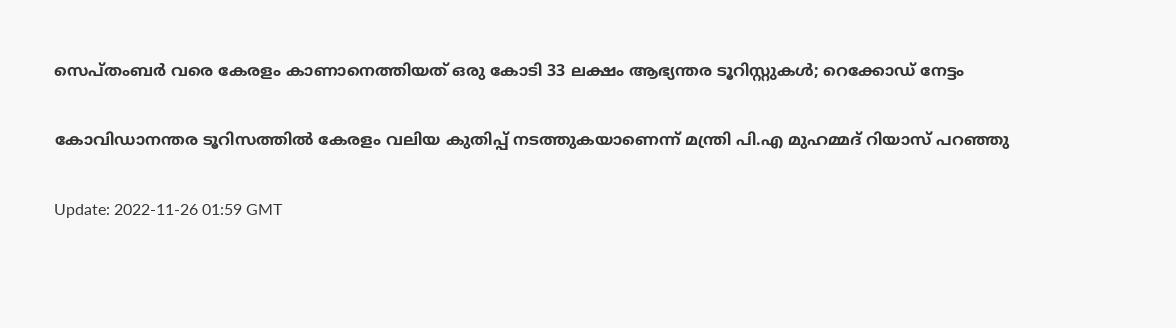സെപ്തംബര്‍ വരെ കേരളം കാണാനെത്തിയത് ഒരു കോടി 33 ലക്ഷം ആഭ്യന്തര ടൂറിസ്റ്റുകള്‍; റെക്കോഡ് നേട്ടം

കോവിഡാനന്തര ടൂറിസത്തില്‍ കേരളം വലിയ കുതിപ്പ് നടത്തുകയാണെന്ന് മന്ത്രി പി.എ മുഹമ്മദ് റിയാസ് പറഞ്ഞു

Update: 2022-11-26 01:59 GMT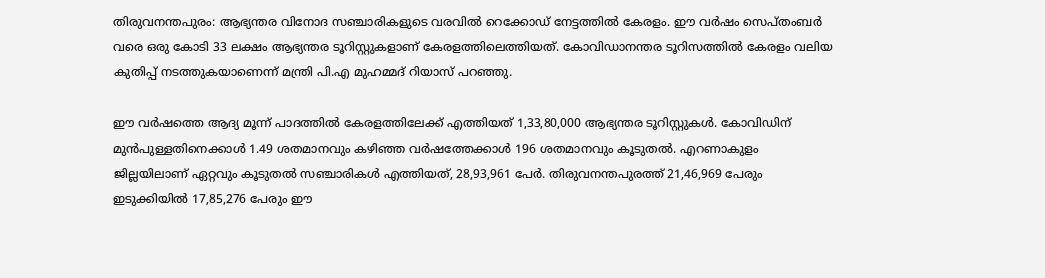തിരുവനന്തപുരം: ആഭ്യന്തര വിനോദ സഞ്ചാരികളുടെ വരവില്‍ റെക്കോഡ് നേട്ടത്തില്‍ കേരളം. ഈ വർഷം സെപ്തംബര്‍ വരെ ഒരു കോടി 33 ലക്ഷം ആഭ്യന്തര ടൂറിസ്റ്റുകളാണ് കേരളത്തിലെത്തിയത്. കോവിഡാനന്തര ടൂറിസത്തില്‍ കേരളം വലിയ കുതിപ്പ് നടത്തുകയാണെന്ന് മന്ത്രി പി.എ മുഹമ്മദ് റിയാസ് പറഞ്ഞു.

ഈ വര്‍ഷത്തെ ആദ്യ മൂന്ന് പാദത്തില്‍ കേരളത്തിലേക്ക് എത്തിയത് 1,33,80,000 ആഭ്യന്തര ടൂറിസ്റ്റുകള്‍. കോവിഡിന് മുന്‍പുള്ളതിനെക്കാള്‍ 1.49 ശതമാനവും കഴിഞ്ഞ വര്‍ഷത്തേക്കാള്‍ 196 ശതമാനവും കൂടുതല്‍. എറണാകുളം ജില്ലയിലാണ് ഏറ്റവും കൂടുതല്‍ സഞ്ചാരികള്‍ എത്തിയത്, 28,93,961 പേര്‍. തിരുവനന്തപുരത്ത് 21,46,969 പേരും ഇടുക്കിയില്‍ 17,85,276 പേരും ഈ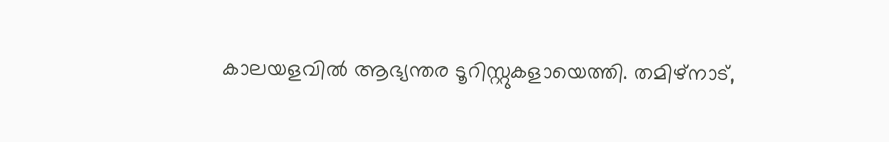കാലയളവില്‍ ആഭ്യന്തര ടൂറിസ്റ്റുകളായെത്തി. തമിഴ്നാട്,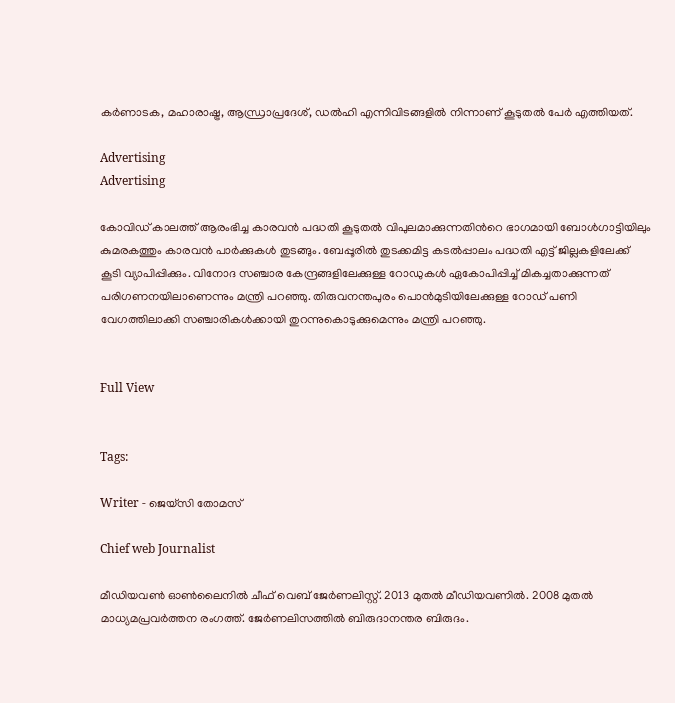കര്‍ണാടക, മഹാരാഷ്ട്ര, ആന്ധ്രാപ്രദേശ്, ഡല്‍ഹി എന്നിവിടങ്ങളില്‍ നിന്നാണ് കൂടുതല്‍ പേര്‍ എത്തിയത്.

Advertising
Advertising

കോവിഡ് കാലത്ത് ആരംഭിച്ച കാരവന്‍ പദ്ധതി കൂടുതല്‍ വിപുലമാക്കുന്നതിന്‍റെ ഭാഗമായി ബോള്‍ഗാട്ടിയിലും കുമരകത്തും കാരവന്‍ പാര്‍ക്കുകള്‍ തുടങ്ങും. ബേപ്പൂരില്‍ തുടക്കമിട്ട കടല്‍പ്പാലം പദ്ധതി എട്ട് ജില്ലകളിലേക്ക് കൂടി വ്യാപിപ്പിക്കും. വിനോദ സഞ്ചാര കേന്ദ്രങ്ങളിലേക്കുള്ള റോഡുകള്‍ ഏകോപിപ്പിച്ച് മികച്ചതാക്കുന്നത് പരിഗണനയിലാണെന്നും മന്ത്രി പറഞ്ഞു. തിരുവനന്തപുരം പൊന്‍മുടിയിലേക്കുള്ള റോഡ് പണി വേഗത്തിലാക്കി സഞ്ചാരികള്‍ക്കായി തുറന്നുകൊടുക്കുമെന്നും മന്ത്രി പറഞ്ഞു.


Full View


Tags:

Writer - ജെയ്സി തോമസ്

Chief web Journalist

മീഡിയവൺ ഓൺലൈനിൽ ചീഫ് വെബ് ജേർണലിസ്റ്റ്. 2013 മുതൽ മീഡിയവണിൽ. 2008 മുതൽ മാധ്യമപ്രവർത്തന രംഗത്ത്. ജേർണലിസത്തിൽ ബിരുദാനന്തര ബിരുദം.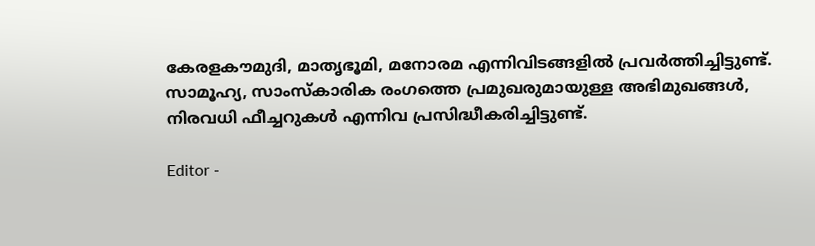കേരളകൗമുദി, മാതൃഭൂമി, മനോരമ എന്നിവിടങ്ങളിൽ പ്രവർത്തിച്ചിട്ടുണ്ട്. സാമൂഹ്യ, സാംസ്‌കാരിക രംഗത്തെ പ്രമുഖരുമായുള്ള അഭിമുഖങ്ങൾ, നിരവധി ഫീച്ചറുകൾ എന്നിവ പ്രസിദ്ധീകരിച്ചിട്ടുണ്ട്.

Editor -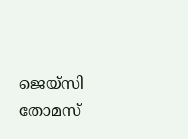ജെയ്സി തോമസ്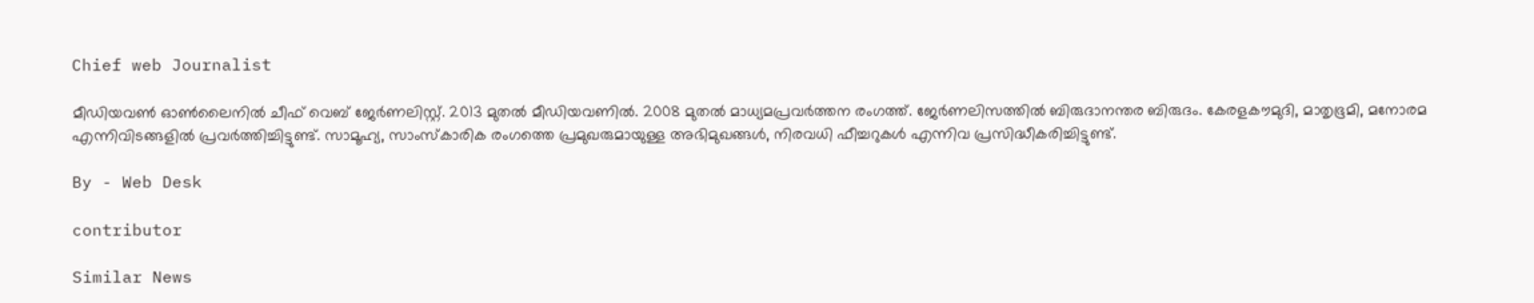Chief web Journalist

മീഡിയവൺ ഓൺലൈനിൽ ചീഫ് വെബ് ജേർണലിസ്റ്റ്. 2013 മുതൽ മീഡിയവണിൽ. 2008 മുതൽ മാധ്യമപ്രവർത്തന രംഗത്ത്. ജേർണലിസത്തിൽ ബിരുദാനന്തര ബിരുദം. കേരളകൗമുദി, മാതൃഭൂമി, മനോരമ എന്നിവിടങ്ങളിൽ പ്രവർത്തിച്ചിട്ടുണ്ട്. സാമൂഹ്യ, സാംസ്‌കാരിക രംഗത്തെ പ്രമുഖരുമായുള്ള അഭിമുഖങ്ങൾ, നിരവധി ഫീച്ചറുകൾ എന്നിവ പ്രസിദ്ധീകരിച്ചിട്ടുണ്ട്.

By - Web Desk

contributor

Similar News